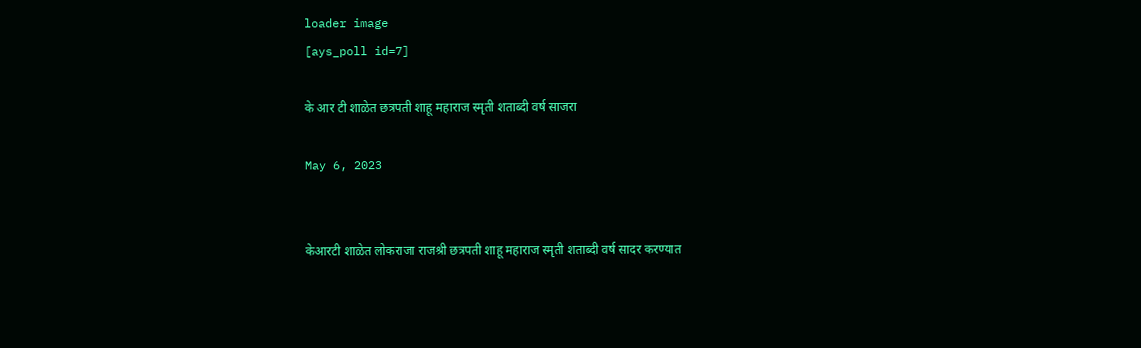loader image
[ays_poll id=7]

के आर टी शाळेत छत्रपती शाहू महाराज स्मृती शताब्दी वर्ष साजरा

May 6, 2023


केआरटी शाळेत लोकराजा राजश्री छत्रपती शाहू महाराज स्मृती शताब्दी वर्ष सादर करण्यात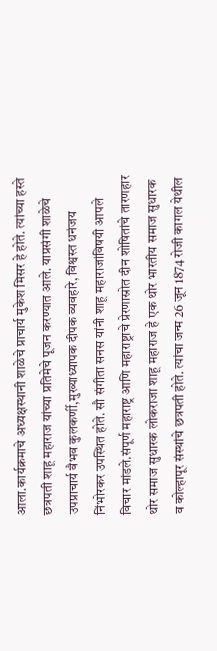आला.कार्यक्रमाचे अध्यक्षस्थानी शाळेचे प्राचार्य मुकेश मिसर हे होते. त्यांच्या हस्ते छत्रपती शाहू महाराज यांच्या प्रतिमेचे पूजन करण्यात आले. याप्रसंगी शाळेचे उपप्राचार्य वैभव कुलकर्णी,मुख्याध्यापक दीपक व्यवहारे, विश्वस्त धनंजय निंभोरकर उपस्थित होते. सौ संगीता सनस यांनी शाहू महाराजांविषयी आपले विचार मांडले.संपूर्ण महाराष्ट्र आणि महाराष्ट्राचे प्रेरणास्रोत दीन शोषितांचे तारणहार थोर समाज सुधारक लोकराजा शाहू महाराज हे एक थोर भारतीय समाज सुधारक व कोल्हापूर संस्थांचे छत्रपती होते. त्यांचा जन्म 26 जून 1874 रोजी कागल येथील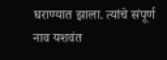घराण्यात झाला. त्यांचे संपूर्ण नाव यशवंत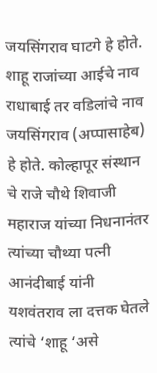जयसिंगराव घाटगे हे होते. शाहू राजांच्या आईचे नाव राधाबाई तर वडिलांचे नाव जयसिंगराव (अप्पासाहेब) हे होते. कोल्हापूर संस्थान चे राजे चौथे शिवाजी महाराज यांच्या निधनानंतर त्यांच्या चौथ्या पत्नी आनंदीबाई यांनी यशवंतराव ला दत्तक घेतले त्यांचे ‘शाहू ‘असे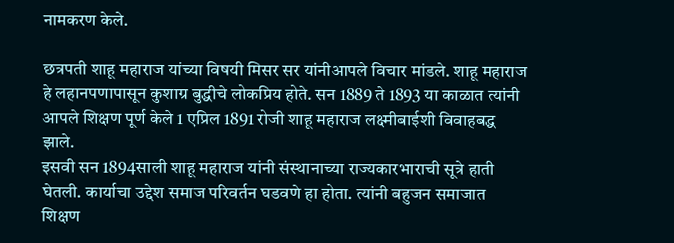नामकरण केले.

छत्रपती शाहू महाराज यांच्या विषयी मिसर सर यांनीआपले विचार मांडले. शाहू महाराज हे लहानपणापासून कुशाग्र बुद्धीचे लोकप्रिय होते. सन 1889 ते 1893 या काळात त्यांनी आपले शिक्षण पूर्ण केले 1 एप्रिल 1891 रोजी शाहू महाराज लक्ष्मीबाईशी विवाहबद्ध झाले.
इसवी सन 1894साली शाहू महाराज यांनी संस्थानाच्या राज्यकारभाराची सूत्रे हाती घेतली. कार्याचा उद्देश समाज परिवर्तन घडवणे हा होता. त्यांनी बहुजन समाजात शिक्षण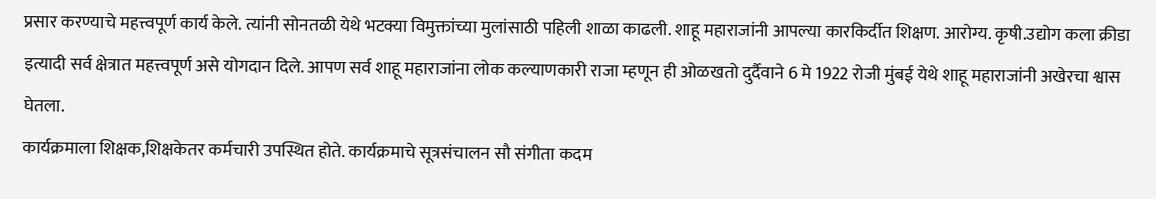प्रसार करण्याचे महत्त्वपूर्ण कार्य केले. त्यांनी सोनतळी येथे भटक्या विमुक्तांच्या मुलांसाठी पहिली शाळा काढली. शाहू महाराजांनी आपल्या कारकिर्दीत शिक्षण. आरोग्य. कृषी.उद्योग कला क्रीडा इत्यादी सर्व क्षेत्रात महत्त्वपूर्ण असे योगदान दिले. आपण सर्व शाहू महाराजांना लोक कल्याणकारी राजा म्हणून ही ओळखतो दुर्दैवाने 6 मे 1922 रोजी मुंबई येथे शाहू महाराजांनी अखेरचा श्वास घेतला.
कार्यक्रमाला शिक्षक,शिक्षकेतर कर्मचारी उपस्थित होते. कार्यक्रमाचे सूत्रसंचालन सौ संगीता कदम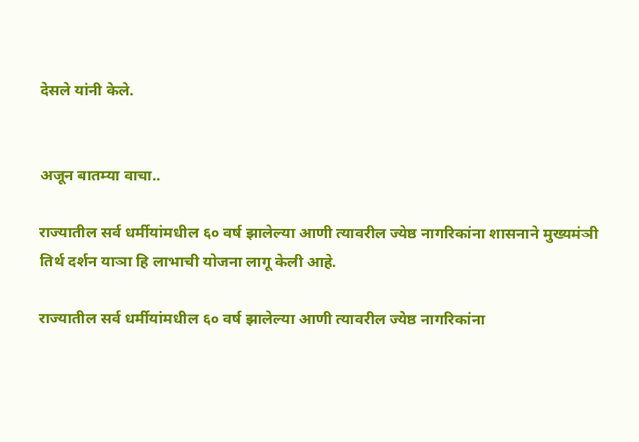देसले यांनी केले.


अजून बातम्या वाचा..

राज्यातील सर्व धर्मीयांमधील ६० वर्ष झालेल्या आणी त्यावरील ज्येष्ठ नागरिकांना शासनाने मुख्यमंञी तिर्थ दर्शन याञा हि लाभाची योजना लागू केली आहे.

राज्यातील सर्व धर्मीयांमधील ६० वर्ष झालेल्या आणी त्यावरील ज्येष्ठ नागरिकांना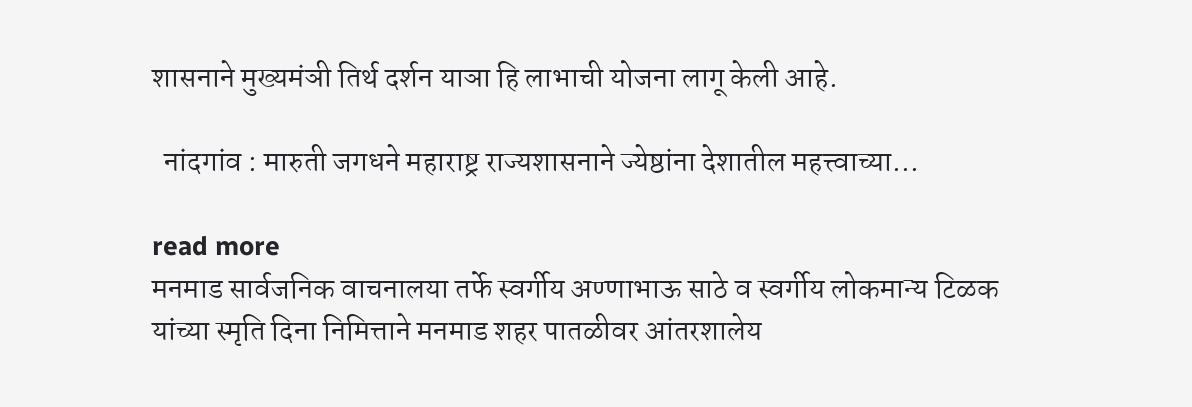शासनाने मुख्यमंञी तिर्थ दर्शन याञा हि लाभाची योजना लागू केली आहे.

  नांदगांव : मारुती जगधने महाराष्ट्र राज्यशासनाने ज्येष्ठांना देशातील महत्त्वाच्या...

read more
मनमाड सार्वजनिक वाचनालया तर्फे स्वर्गीय अण्णाभाऊ साठे व स्वर्गीय लोकमान्य टिळक यांच्या स्मृति दिना निमित्ताने मनमाड शहर पातळीवर आंतरशालेय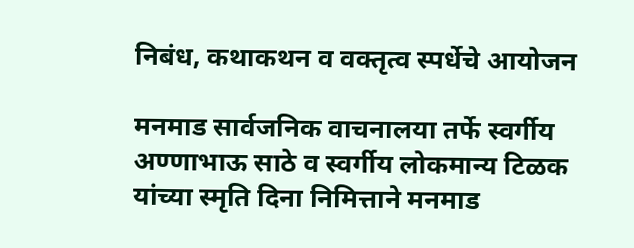निबंध, कथाकथन व वक्तृत्व स्पर्धेचे आयोजन

मनमाड सार्वजनिक वाचनालया तर्फे स्वर्गीय अण्णाभाऊ साठे व स्वर्गीय लोकमान्य टिळक यांच्या स्मृति दिना निमित्ताने मनमाड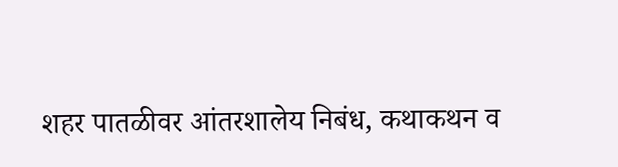शहर पातळीवर आंतरशालेय निबंध, कथाकथन व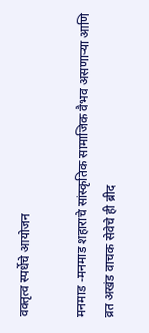वक्तृत्व स्पर्धेचे आयोजन

मनमाड -मनमाड शहाराचे सांस्कृतिक सामाजिक वैभव असणाऱ्या आणि व्रत अखंड वाचक सेवेचे ही ब्रीद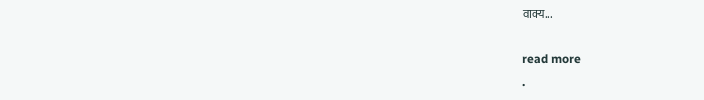वाक्य...

read more
.